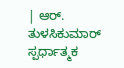| ಆರ್. ತುಳಸಿಕುಮಾರ್
ಸ್ಪರ್ಧಾತ್ಮಕ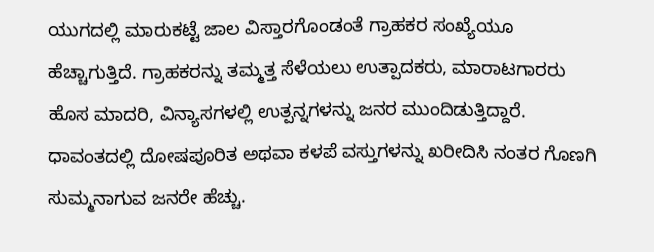ಯುಗದಲ್ಲಿ ಮಾರುಕಟ್ಟೆ ಜಾಲ ವಿಸ್ತಾರಗೊಂಡಂತೆ ಗ್ರಾಹಕರ ಸಂಖ್ಯೆಯೂ ಹೆಚ್ಚಾಗುತ್ತಿದೆ. ಗ್ರಾಹಕರನ್ನು ತಮ್ಮತ್ತ ಸೆಳೆಯಲು ಉತ್ಪಾದಕರು, ಮಾರಾಟಗಾರರು ಹೊಸ ಮಾದರಿ, ವಿನ್ಯಾಸಗಳಲ್ಲಿ ಉತ್ಪನ್ನಗಳನ್ನು ಜನರ ಮುಂದಿಡುತ್ತಿದ್ದಾರೆ. ಧಾವಂತದಲ್ಲಿ ದೋಷಪೂರಿತ ಅಥವಾ ಕಳಪೆ ವಸ್ತುಗಳನ್ನು ಖರೀದಿಸಿ ನಂತರ ಗೊಣಗಿ ಸುಮ್ಮನಾಗುವ ಜನರೇ ಹೆಚ್ಚು.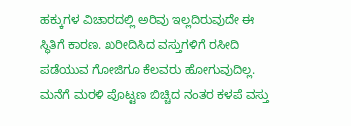ಹಕ್ಕುಗಳ ವಿಚಾರದಲ್ಲಿ ಅರಿವು ಇಲ್ಲದಿರುವುದೇ ಈ ಸ್ಥಿತಿಗೆ ಕಾರಣ. ಖರೀದಿಸಿದ ವಸ್ತುಗಳಿಗೆ ರಸೀದಿ ಪಡೆಯುವ ಗೋಜಿಗೂ ಕೆಲವರು ಹೋಗುವುದಿಲ್ಲ. ಮನೆಗೆ ಮರಳಿ ಪೊಟ್ಟಣ ಬಿಚ್ಚಿದ ನಂತರ ಕಳಪೆ ವಸ್ತು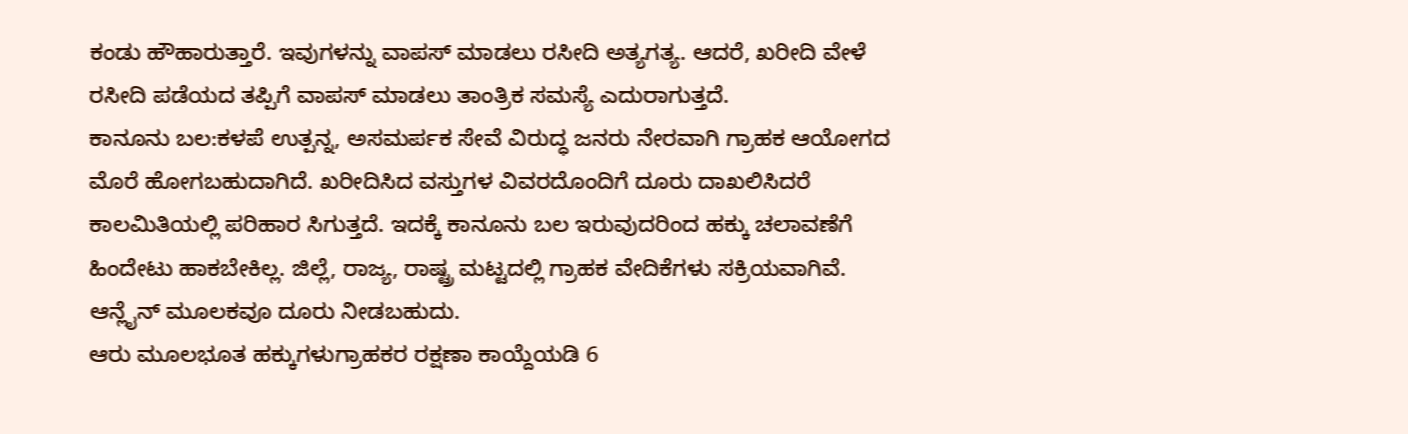ಕಂಡು ಹೌಹಾರುತ್ತಾರೆ. ಇವುಗಳನ್ನು ವಾಪಸ್ ಮಾಡಲು ರಸೀದಿ ಅತ್ಯಗತ್ಯ. ಆದರೆ, ಖರೀದಿ ವೇಳೆ ರಸೀದಿ ಪಡೆಯದ ತಪ್ಪಿಗೆ ವಾಪಸ್ ಮಾಡಲು ತಾಂತ್ರಿಕ ಸಮಸ್ಯೆ ಎದುರಾಗುತ್ತದೆ.
ಕಾನೂನು ಬಲ:ಕಳಪೆ ಉತ್ಪನ್ನ, ಅಸಮರ್ಪಕ ಸೇವೆ ವಿರುದ್ಧ ಜನರು ನೇರವಾಗಿ ಗ್ರಾಹಕ ಆಯೋಗದ ಮೊರೆ ಹೋಗಬಹುದಾಗಿದೆ. ಖರೀದಿಸಿದ ವಸ್ತುಗಳ ವಿವರದೊಂದಿಗೆ ದೂರು ದಾಖಲಿಸಿದರೆ ಕಾಲಮಿತಿಯಲ್ಲಿ ಪರಿಹಾರ ಸಿಗುತ್ತದೆ. ಇದಕ್ಕೆ ಕಾನೂನು ಬಲ ಇರುವುದರಿಂದ ಹಕ್ಕು ಚಲಾವಣೆಗೆ ಹಿಂದೇಟು ಹಾಕಬೇಕಿಲ್ಲ. ಜಿಲ್ಲೆ, ರಾಜ್ಯ, ರಾಷ್ಟ್ರ ಮಟ್ಟದಲ್ಲಿ ಗ್ರಾಹಕ ವೇದಿಕೆಗಳು ಸಕ್ರಿಯವಾಗಿವೆ. ಆನ್ಲೈನ್ ಮೂಲಕವೂ ದೂರು ನೀಡಬಹುದು.
ಆರು ಮೂಲಭೂತ ಹಕ್ಕುಗಳುಗ್ರಾಹಕರ ರಕ್ಷಣಾ ಕಾಯ್ದೆಯಡಿ 6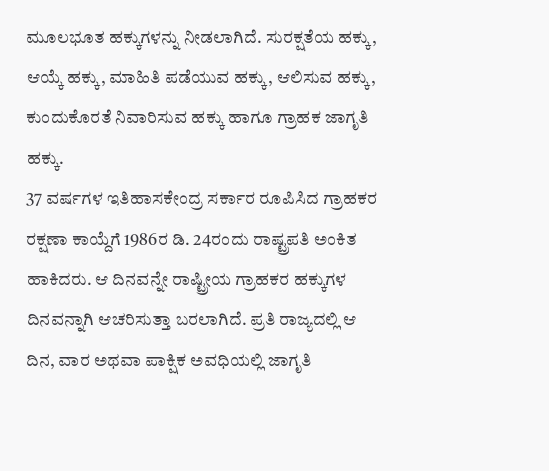ಮೂಲಭೂತ ಹಕ್ಕುಗಳನ್ನು ನೀಡಲಾಗಿದೆ. ಸುರಕ್ಷತೆಯ ಹಕ್ಕು, ಆಯ್ಕೆ ಹಕ್ಕು, ಮಾಹಿತಿ ಪಡೆಯುವ ಹಕ್ಕು, ಆಲಿಸುವ ಹಕ್ಕು, ಕುಂದುಕೊರತೆ ನಿವಾರಿಸುವ ಹಕ್ಕು ಹಾಗೂ ಗ್ರಾಹಕ ಜಾಗೃತಿ ಹಕ್ಕು.
37 ವರ್ಷಗಳ ಇತಿಹಾಸಕೇಂದ್ರ ಸರ್ಕಾರ ರೂಪಿಸಿದ ಗ್ರಾಹಕರ ರಕ್ಷಣಾ ಕಾಯ್ದೆಗೆ 1986ರ ಡಿ. 24ರಂದು ರಾಷ್ಟ್ರಪತಿ ಅಂಕಿತ ಹಾಕಿದರು. ಆ ದಿನವನ್ನೇ ರಾಷ್ಟ್ರೀಯ ಗ್ರಾಹಕರ ಹಕ್ಕುಗಳ ದಿನವನ್ನಾಗಿ ಆಚರಿಸುತ್ತಾ ಬರಲಾಗಿದೆ. ಪ್ರತಿ ರಾಜ್ಯದಲ್ಲಿ ಆ ದಿನ, ವಾರ ಅಥವಾ ಪಾಕ್ಷಿಕ ಅವಧಿಯಲ್ಲಿ ಜಾಗೃತಿ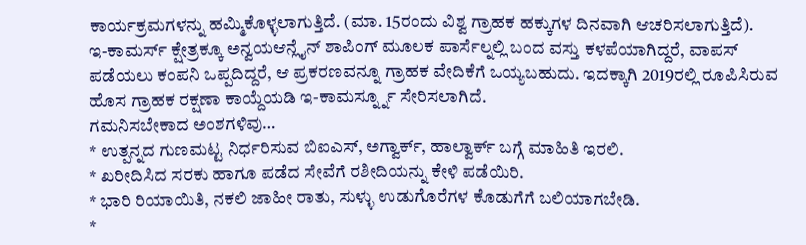ಕಾರ್ಯಕ್ರಮಗಳನ್ನು ಹಮ್ಮಿಕೊಳ್ಳಲಾಗುತ್ತಿದೆ. (ಮಾ. 15ರಂದು ವಿಶ್ವ ಗ್ರಾಹಕ ಹಕ್ಕುಗಳ ದಿನವಾಗಿ ಆಚರಿಸಲಾಗುತ್ತಿದೆ).
ಇ-ಕಾಮರ್ಸ್ ಕ್ಷೇತ್ರಕ್ಕೂ ಅನ್ವಯಆನ್ಲೈನ್ ಶಾಪಿಂಗ್ ಮೂಲಕ ಪಾರ್ಸೆಲ್ನಲ್ಲಿ ಬಂದ ವಸ್ತು ಕಳಪೆಯಾಗಿದ್ದರೆ, ವಾಪಸ್ ಪಡೆಯಲು ಕಂಪನಿ ಒಪ್ಪದಿದ್ದರೆ, ಆ ಪ್ರಕರಣವನ್ನೂ ಗ್ರಾಹಕ ವೇದಿಕೆಗೆ ಒಯ್ಯಬಹುದು. ಇದಕ್ಕಾಗಿ 2019ರಲ್ಲಿ ರೂಪಿಸಿರುವ ಹೊಸ ಗ್ರಾಹಕ ರಕ್ಷಣಾ ಕಾಯ್ದೆಯಡಿ ಇ-ಕಾಮರ್ಸ್ನ್ನೂ ಸೇರಿಸಲಾಗಿದೆ.
ಗಮನಿಸಬೇಕಾದ ಅಂಶಗಳಿವು…
* ಉತ್ಪನ್ನದ ಗುಣಮಟ್ಟ ನಿರ್ಧರಿಸುವ ಬಿಐಎಸ್, ಅಗ್ವಾರ್ಕ್, ಹಾಲ್ವಾರ್ಕ್ ಬಗ್ಗೆ ಮಾಹಿತಿ ಇರಲಿ.
* ಖರೀದಿಸಿದ ಸರಕು ಹಾಗೂ ಪಡೆದ ಸೇವೆಗೆ ರಶೀದಿಯನ್ನು ಕೇಳಿ ಪಡೆಯಿರಿ.
* ಭಾರಿ ರಿಯಾಯಿತಿ, ನಕಲಿ ಜಾಹೀ ರಾತು, ಸುಳ್ಳು ಉಡುಗೊರೆಗಳ ಕೊಡುಗೆಗೆ ಬಲಿಯಾಗಬೇಡಿ.
*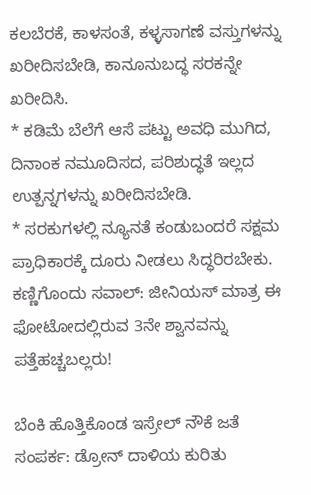ಕಲಬೆರಕೆ, ಕಾಳಸಂತೆ, ಕಳ್ಳಸಾಗಣೆ ವಸ್ತುಗಳನ್ನು ಖರೀದಿಸಬೇಡಿ, ಕಾನೂನುಬದ್ಧ ಸರಕನ್ನೇ ಖರೀದಿಸಿ.
* ಕಡಿಮೆ ಬೆಲೆಗೆ ಆಸೆ ಪಟ್ಟು ಅವಧಿ ಮುಗಿದ, ದಿನಾಂಕ ನಮೂದಿಸದ, ಪರಿಶುದ್ಧತೆ ಇಲ್ಲದ ಉತ್ಪನ್ನಗಳನ್ನು ಖರೀದಿಸಬೇಡಿ.
* ಸರಕುಗಳಲ್ಲಿ ನ್ಯೂನತೆ ಕಂಡುಬಂದರೆ ಸಕ್ಷಮ ಪ್ರಾಧಿಕಾರಕ್ಕೆ ದೂರು ನೀಡಲು ಸಿದ್ಧರಿರಬೇಕು.
ಕಣ್ಣಿಗೊಂದು ಸವಾಲ್: ಜೀನಿಯಸ್ ಮಾತ್ರ ಈ ಫೋಟೋದಲ್ಲಿರುವ 3ನೇ ಶ್ವಾನವನ್ನು ಪತ್ತೆಹಚ್ಚಬಲ್ಲರು!

ಬೆಂಕಿ ಹೊತ್ತಿಕೊಂಡ ಇಸ್ರೇಲ್ ನೌಕೆ ಜತೆ ಸಂಪರ್ಕ: ಡ್ರೋನ್ ದಾಳಿಯ ಕುರಿತು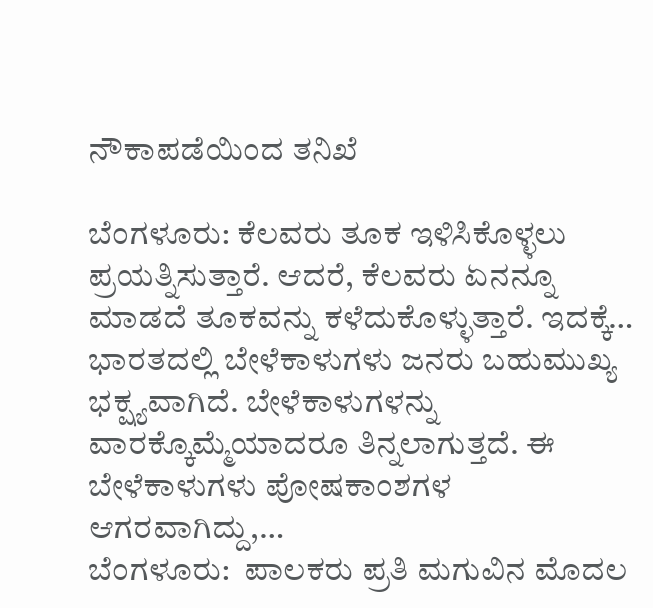ನೌಕಾಪಡೆಯಿಂದ ತನಿಖೆ

ಬೆಂಗಳೂರು: ಕೆಲವರು ತೂಕ ಇಳಿಸಿಕೊಳ್ಳಲು ಪ್ರಯತ್ನಿಸುತ್ತಾರೆ. ಆದರೆ, ಕೆಲವರು ಏನನ್ನೂ ಮಾಡದೆ ತೂಕವನ್ನು ಕಳೆದುಕೊಳ್ಳುತ್ತಾರೆ. ಇದಕ್ಕೆ…
ಭಾರತದಲ್ಲಿ ಬೇಳೆಕಾಳುಗಳು ಜನರು ಬಹುಮುಖ್ಯ ಭಕ್ಷ್ಯವಾಗಿದೆ. ಬೇಳೆಕಾಳುಗಳನ್ನು ವಾರಕ್ಕೊಮ್ಮೆಯಾದರೂ ತಿನ್ನಲಾಗುತ್ತದೆ. ಈ ಬೇಳೆಕಾಳುಗಳು ಪೋಷಕಾಂಶಗಳ ಆಗರವಾಗಿದ್ದು,…
ಬೆಂಗಳೂರು:  ಪಾಲಕರು ಪ್ರತಿ ಮಗುವಿನ ಮೊದಲ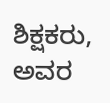ಶಿಕ್ಷಕರು, ಅವರ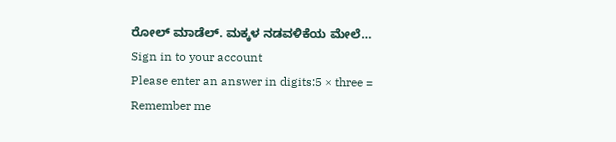ರೋಲ್ ಮಾಡೆಲ್. ಮಕ್ಕಳ ನಡವಳಿಕೆಯ ಮೇಲೆ…
Sign in to your account
Please enter an answer in digits:5 × three =
Remember me